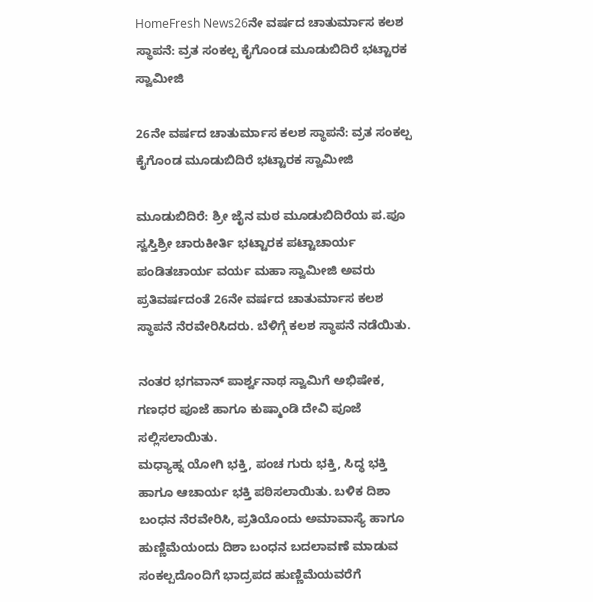HomeFresh News26ನೇ ವರ್ಷದ ಚಾತುರ್ಮಾಸ ಕಲಶ ಸ್ಥಾಪನೆ: ವ್ರತ ಸಂಕಲ್ಪ ಕೈಗೊಂಡ ಮೂಡುಬಿದಿರೆ ಭಟ್ಟಾರಕ ಸ್ವಾಮೀಜಿ

26ನೇ ವರ್ಷದ ಚಾತುರ್ಮಾಸ ಕಲಶ ಸ್ಥಾಪನೆ: ವ್ರತ ಸಂಕಲ್ಪ ಕೈಗೊಂಡ ಮೂಡುಬಿದಿರೆ ಭಟ್ಟಾರಕ ಸ್ವಾಮೀಜಿ

ಮೂಡುಬಿದಿರೆ: ಶ್ರೀ ಜೈನ ಮಠ ಮೂಡುಬಿದಿರೆಯ ಪ.ಪೂ ಸ್ವಸ್ತಿಶ್ರೀ ಚಾರುಕೀರ್ತಿ ಭಟ್ಟಾರಕ ಪಟ್ಟಾಚಾರ್ಯ ಪಂಡಿತಚಾರ್ಯ ವರ್ಯ ಮಹಾ ಸ್ವಾಮೀಜಿ ಅವರು ಪ್ರತಿವರ್ಷದಂತೆ 26ನೇ ವರ್ಷದ ಚಾತುರ್ಮಾಸ ಕಲಶ ಸ್ಥಾಪನೆ ನೆರವೇರಿಸಿದರು. ಬೆಳಿಗ್ಗೆ ಕಲಶ ಸ್ಥಾಪನೆ ನಡೆಯಿತು.

ನಂತರ ಭಗವಾನ್ ಪಾರ್ಶ್ವನಾಥ ಸ್ವಾಮಿಗೆ ಅಭಿಷೇಕ, ಗಣಧರ ಪೂಜೆ ಹಾಗೂ ಕುಷ್ಮಾಂಡಿ ದೇವಿ ಪೂಜೆ ಸಲ್ಲಿಸಲಾಯಿತು.
ಮಧ್ಯಾಹ್ನ ಯೋಗಿ ಭಕ್ತಿ, ಪಂಚ ಗುರು ಭಕ್ತಿ, ಸಿದ್ಧ ಭಕ್ತಿ ಹಾಗೂ ಆಚಾರ್ಯ ಭಕ್ತಿ ಪಠಿಸಲಾಯಿತು. ಬಳಿಕ ದಿಶಾ ಬಂಧನ ನೆರವೇರಿಸಿ, ಪ್ರತಿಯೊಂದು ಅಮಾವಾಸ್ಯೆ ಹಾಗೂ ಹುಣ್ಣಿಮೆಯಂದು ದಿಶಾ ಬಂಧನ ಬದಲಾವಣೆ ಮಾಡುವ ಸಂಕಲ್ಪದೊಂದಿಗೆ ಭಾದ್ರಪದ ಹುಣ್ಣಿಮೆಯವರೆಗೆ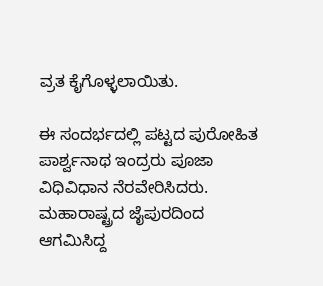ವ್ರತ ಕೈಗೊಳ್ಳಲಾಯಿತು.

ಈ ಸಂದರ್ಭದಲ್ಲಿ ಪಟ್ಟದ ಪುರೋಹಿತ ಪಾರ್ಶ್ವನಾಥ ಇಂದ್ರರು ಪೂಜಾ ವಿಧಿವಿಧಾನ ನೆರವೇರಿಸಿದರು. ಮಹಾರಾಷ್ಟ್ರದ ಜೈಪುರದಿಂದ ಆಗಮಿಸಿದ್ದ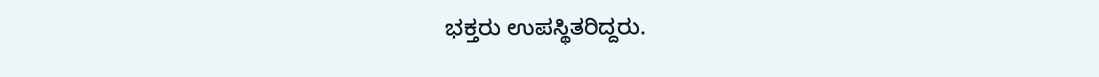ಭಕ್ತರು ಉಪಸ್ಥಿತರಿದ್ದರು.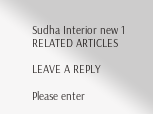Sudha Interior new 1
RELATED ARTICLES

LEAVE A REPLY

Please enter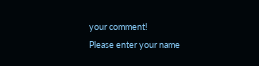your comment!
Please enter your name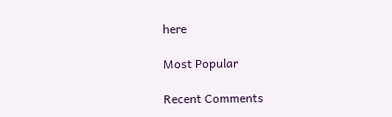here

Most Popular

Recent Comments